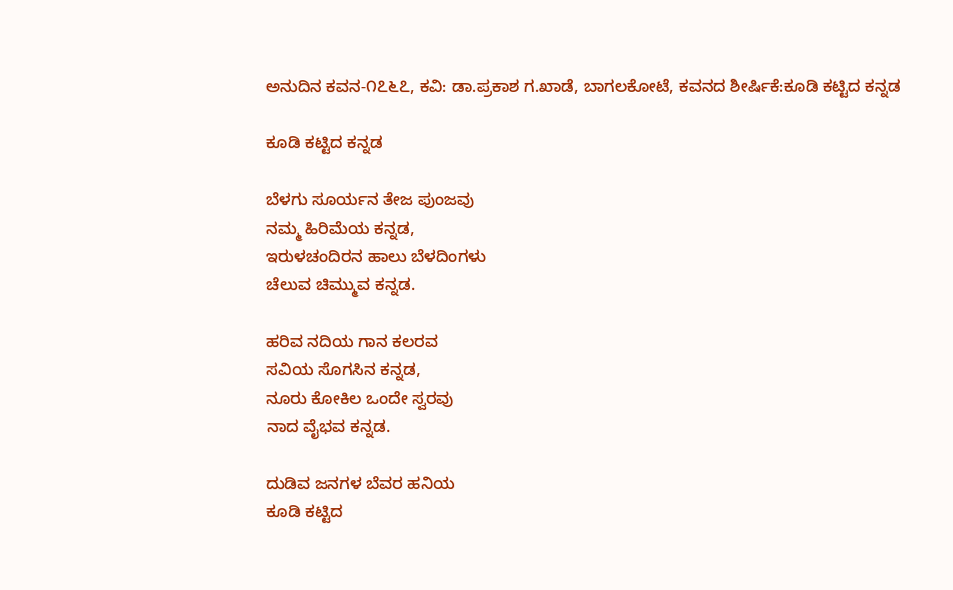ಅನುದಿನ ಕವನ-೧೭೬೭, ಕವಿ: ಡಾ.ಪ್ರಕಾಶ ಗ.ಖಾಡೆ, ಬಾಗಲಕೋಟೆ, ಕವನದ ಶೀರ್ಷಿಕೆ:ಕೂಡಿ ಕಟ್ಟಿದ ಕನ್ನಡ

ಕೂಡಿ ಕಟ್ಟಿದ ಕನ್ನಡ

ಬೆಳಗು ಸೂರ್ಯನ ತೇಜ ಪುಂಜವು
ನಮ್ಮ ಹಿರಿಮೆಯ ಕನ್ನಡ,
ಇರುಳಚಂದಿರನ ಹಾಲು ಬೆಳದಿಂಗಳು
ಚೆಲುವ ಚಿಮ್ಮುವ ಕನ್ನಡ.

ಹರಿವ ನದಿಯ ಗಾನ ಕಲರವ
ಸವಿಯ ಸೊಗಸಿನ ಕನ್ನಡ,
ನೂರು ಕೋಕಿಲ ಒಂದೇ ಸ್ವರವು
ನಾದ ವೈಭವ ಕನ್ನಡ.

ದುಡಿವ ಜನಗಳ ಬೆವರ ಹನಿಯ
ಕೂಡಿ ಕಟ್ಟಿದ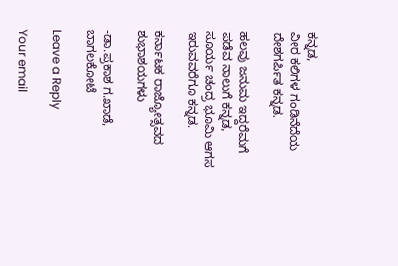ಕನ್ನಡ,
ವೀರ ಕಲಿಗಳ ಗಂಡಿನೆದೆಯ
ದೇಶಗರ್ಪಿತ ಕನ್ನಡ.

ಹಲವು ಜನುಮ ಇದ್ದರೆಮಗೆ
ಪಡೆವ ನಾಲುಗೆ ಕನ್ನಡ,
ಸೂರ್ಯ ಚಂದ್ರ ಭೂಮಿ ಆಗಸ
ಇರುವವರೆಗೂ ಕನ್ನಡ.

ಕರ್ನಾಟಕ ರಾಜ್ಯೋತ್ಸವದ ಶುಭಾಶಯಗಳು

-ಡಾ.ಪ್ರಕಾಶ ಗ.ಖಾಡೆ, ಬಾಗಲಕೋಟೆ

Leave a Reply

Your email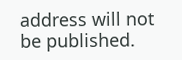address will not be published.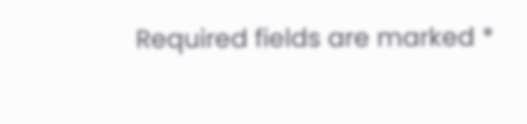Required fields are marked *